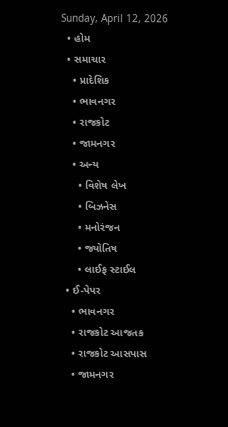Sunday, April 12, 2026
  • હોમ
  • સમાચાર
    • પ્રાદેશિક
    • ભાવનગર
    • રાજકોટ
    • જામનગર
    • અન્ય
      • વિશેષ લેખ
      • બિઝનેસ
      • મનોરંજન
      • જ્યોતિષ
      • લાઈફ સ્ટાઈલ
  • ઈ-પેપર
    • ભાવનગર
    • રાજકોટ આજતક
    • રાજકોટ આસપાસ
    • જામનગર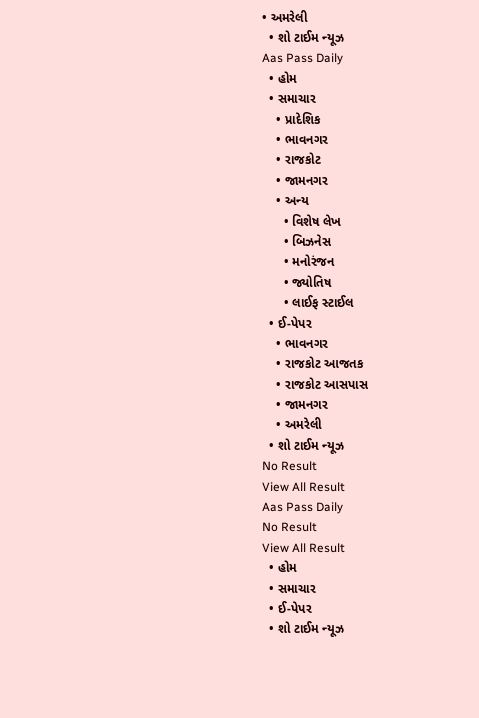• અમરેલી
  • શો ટાઈમ ન્યૂઝ
Aas Pass Daily
  • હોમ
  • સમાચાર
    • પ્રાદેશિક
    • ભાવનગર
    • રાજકોટ
    • જામનગર
    • અન્ય
      • વિશેષ લેખ
      • બિઝનેસ
      • મનોરંજન
      • જ્યોતિષ
      • લાઈફ સ્ટાઈલ
  • ઈ-પેપર
    • ભાવનગર
    • રાજકોટ આજતક
    • રાજકોટ આસપાસ
    • જામનગર
    • અમરેલી
  • શો ટાઈમ ન્યૂઝ
No Result
View All Result
Aas Pass Daily
No Result
View All Result
  • હોમ
  • સમાચાર
  • ઈ-પેપર
  • શો ટાઈમ ન્યૂઝ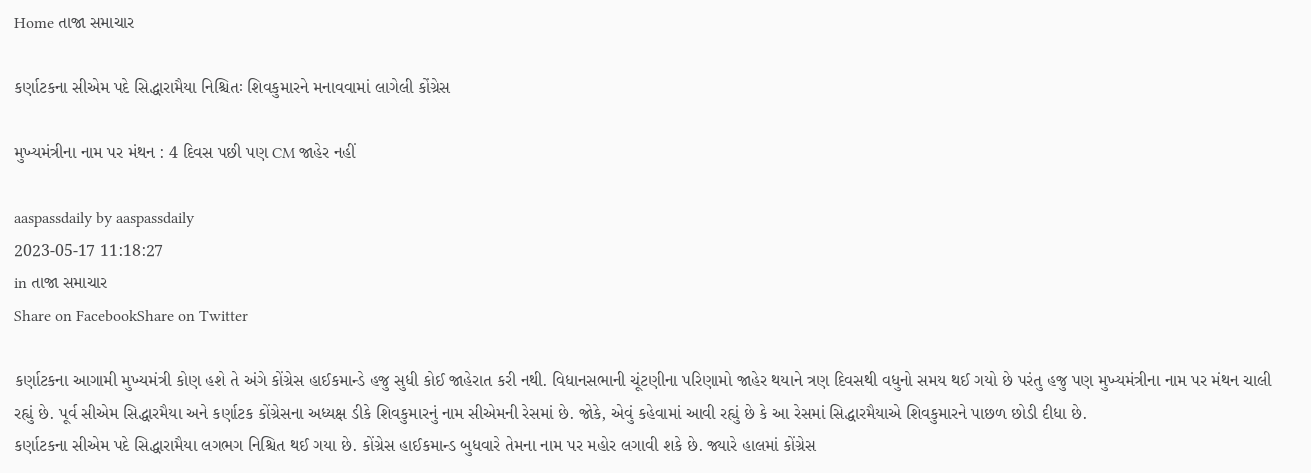Home તાજા સમાચાર

કર્ણાટકના સીએમ પદે સિદ્ધારામૈયા નિશ્ચિતઃ શિવકુમારને મનાવવામાં લાગેલી કોંગ્રેસ

મુખ્યમંત્રીના નામ પર મંથન : 4 દિવસ પછી પણ CM જાહેર નહીં

aaspassdaily by aaspassdaily
2023-05-17 11:18:27
in તાજા સમાચાર
Share on FacebookShare on Twitter

કર્ણાટકના આગામી મુખ્યમંત્રી કોણ હશે તે અંગે કોંગ્રેસ હાઈકમાન્ડે હજુ સુધી કોઈ જાહેરાત કરી નથી. વિધાનસભાની ચૂંટણીના પરિણામો જાહેર થયાને ત્રણ દિવસથી વધુનો સમય થઈ ગયો છે પરંતુ હજુ પણ મુખ્યમંત્રીના નામ પર મંથન ચાલી રહ્યું છે. પૂર્વ સીએમ સિદ્ધારમૈયા અને કર્ણાટક કોંગ્રેસના અધ્યક્ષ ડીકે શિવકુમારનું નામ સીએમની રેસમાં છે. જોકે, એવું કહેવામાં આવી રહ્યું છે કે આ રેસમાં સિદ્ધારમૈયાએ શિવકુમારને પાછળ છોડી દીધા છે.
કર્ણાટકના સીએમ પદે સિદ્ધારામૈયા લગભગ નિશ્ચિત થઈ ગયા છે. કોંગ્રેસ હાઈકમાન્ડ બુધવારે તેમના નામ પર મહોર લગાવી શકે છે. જ્યારે હાલમાં કોંગ્રેસ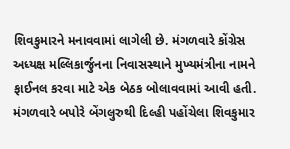શિવકુમારને મનાવવામાં લાગેલી છે. મંગળવારે કોંગ્રેસ અધ્યક્ષ મલ્લિકાર્જુનના નિવાસસ્થાને મુખ્યમંત્રીના નામને ફાઈનલ કરવા માટે એક બેઠક બોલાવવામાં આવી હતી. મંગળવારે બપોરે બેંગલુરુથી દિલ્હી પહોંચેલા શિવકુમાર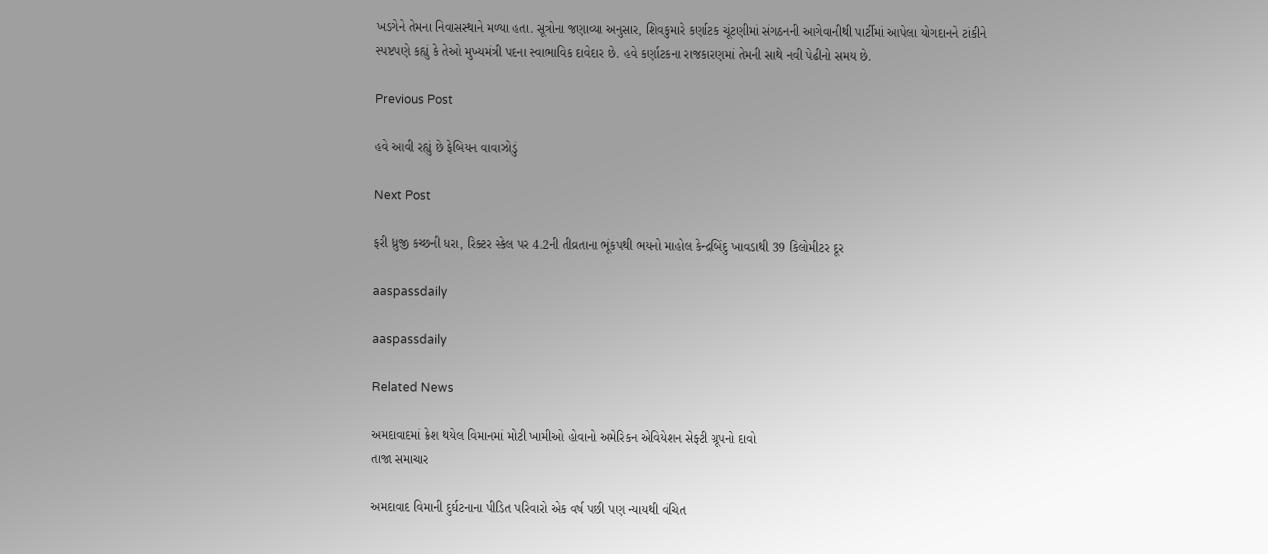ખડગેને તેમના નિવાસસ્થાને મળ્યા હતા. સૂત્રોના જણાવ્યા અનુસાર, શિવકુમારે કર્ણાટક ચૂંટણીમાં સંગઠનની આગેવાનીથી પાર્ટીમાં આપેલા યોગદાનને ટાંકીને સ્પષ્ટપણે કહ્યું કે તેઓ મુખ્યમંત્રી પદના સ્વાભાવિક દાવેદાર છે. હવે કર્ણાટકના રાજકારણમાં તેમની સાથે નવી પેઢીનો સમય છે.

Previous Post

હવે આવી રહ્યું છે ફેબિયન વાવાઝોડું

Next Post

ફરી ધ્રુજી કચ્છની ધરા, રિક્ટર સ્કેલ પર 4.2ની તીવ્રતાના ભૂંકપથી ભયનો માહોલ કેન્દ્રબિંદુ ખાવડાથી 39 કિલોમીટર દૂર

aaspassdaily

aaspassdaily

Related News

અમદાવાદમાં ક્રેશ થયેલ વિમાનમાં મોટી ખામીઓ હોવાનો અમેરિકન એવિયેશન સેફ્ટી ગ્રૂપનો દાવો
તાજા સમાચાર

અમદાવાદ વિમાની દુર્ઘટનાના પીડિત પરિવારો એક વર્ષ પછી પણ ન્યાયથી વંચિત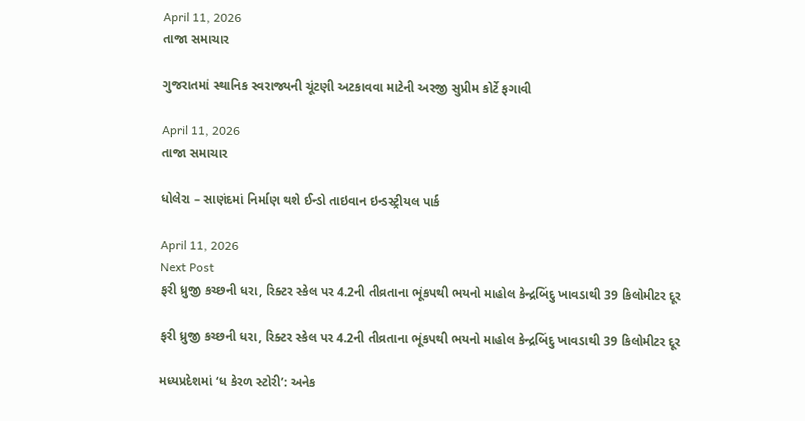April 11, 2026
તાજા સમાચાર

ગુજરાતમાં સ્થાનિક સ્વરાજ્યની ચૂંટણી અટકાવવા માટેની અરજી સુપ્રીમ કોર્ટે ફગાવી

April 11, 2026
તાજા સમાચાર

ધોલેરા – સાણંદમાં નિર્માણ થશે ઈન્ડો તાઇવાન ઇન્ડસ્ટ્રીયલ પાર્ક

April 11, 2026
Next Post
ફરી ધ્રુજી કચ્છની ધરા, રિક્ટર સ્કેલ પર 4.2ની તીવ્રતાના ભૂંકપથી ભયનો માહોલ કેન્દ્રબિંદુ ખાવડાથી 39 કિલોમીટર દૂર

ફરી ધ્રુજી કચ્છની ધરા, રિક્ટર સ્કેલ પર 4.2ની તીવ્રતાના ભૂંકપથી ભયનો માહોલ કેન્દ્રબિંદુ ખાવડાથી 39 કિલોમીટર દૂર

મધ્યપ્રદેશમાં ‘ધ કેરળ સ્ટોરી’: અનેક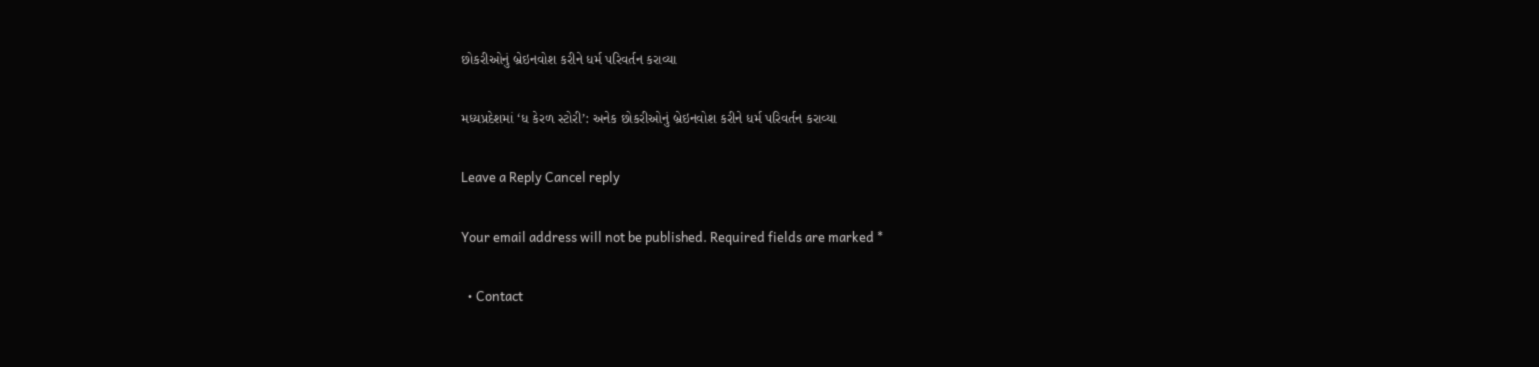છોકરીઓનું બ્રેઇનવોશ કરીને ધર્મ પરિવર્તન કરાવ્યા

મધ્યપ્રદેશમાં ‘ધ કેરળ સ્ટોરી’: અનેક છોકરીઓનું બ્રેઇનવોશ કરીને ધર્મ પરિવર્તન કરાવ્યા

Leave a Reply Cancel reply

Your email address will not be published. Required fields are marked *

  • Contact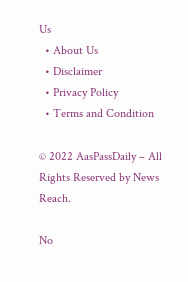Us
  • About Us
  • Disclaimer
  • Privacy Policy
  • Terms and Condition

© 2022 AasPassDaily – All Rights Reserved by News Reach.

No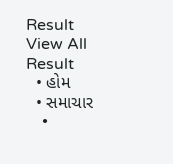Result
View All Result
  • હોમ
  • સમાચાર
    •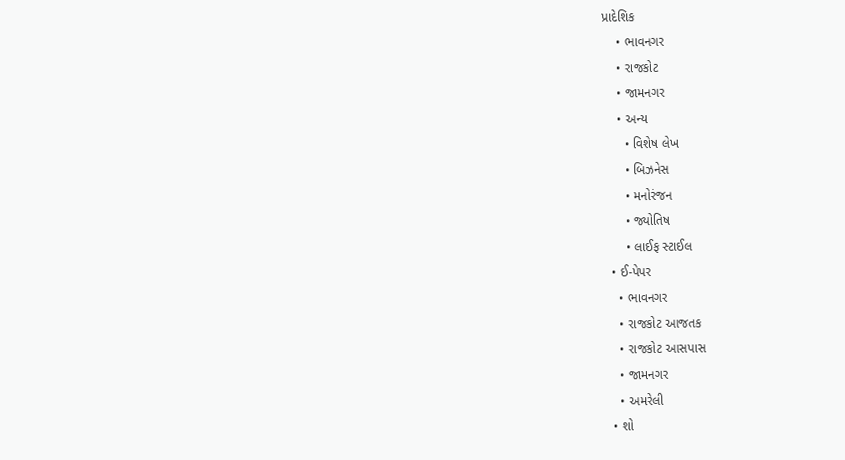પ્રાદેશિક
    • ભાવનગર
    • રાજકોટ
    • જામનગર
    • અન્ય
      • વિશેષ લેખ
      • બિઝનેસ
      • મનોરંજન
      • જ્યોતિષ
      • લાઈફ સ્ટાઈલ
  • ઈ-પેપર
    • ભાવનગર
    • રાજકોટ આજતક
    • રાજકોટ આસપાસ
    • જામનગર
    • અમરેલી
  • શો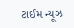ટાઈમ ન્યૂઝ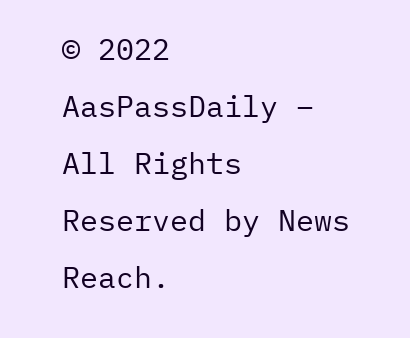© 2022 AasPassDaily – All Rights Reserved by News Reach.